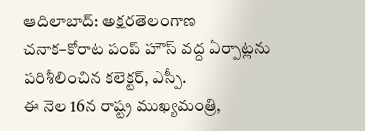ఆదిలాబాద్: అక్షరతెలంగాణ
చనాక–కోరాట పంప్ హౌస్ వద్ద ఏర్పాట్లను పరిశీలించిన కలెక్టర్, ఎస్పీ.
ఈ నెల 16న రాష్ట్ర ముఖ్యమంత్రి,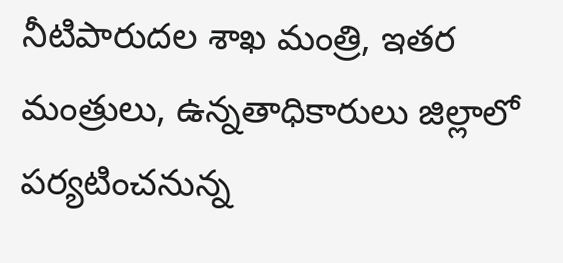నీటిపారుదల శాఖ మంత్రి, ఇతర మంత్రులు, ఉన్నతాధికారులు జిల్లాలో పర్యటించనున్న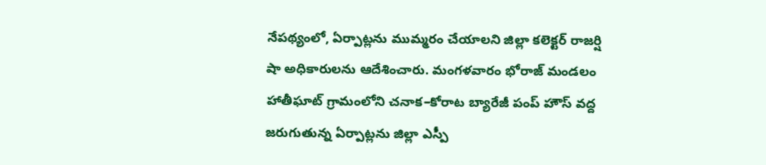నేపథ్యంలో, ఏర్పాట్లను ముమ్మరం చేయాలని జిల్లా కలెక్టర్ రాజర్షి షా అధికారులను ఆదేశించారు. మంగళవారం భోరాజ్ మండలం హాతీఘాట్ గ్రామంలోని చనాక–కోరాట బ్యారేజీ పంప్ హౌస్ వద్ద జరుగుతున్న ఏర్పాట్లను జిల్లా ఎస్పీ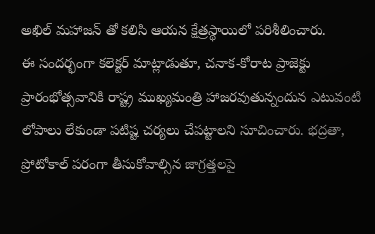అఖిల్ మహాజన్ తో కలిసి ఆయన క్షేత్రస్థాయిలో పరిశీలించారు.
ఈ సందర్భంగా కలెక్టర్ మాట్లాడుతూ, చనాక-కోరాట ప్రాజెక్టు ప్రారంభోత్సవానికి రాష్ట్ర ముఖ్యమంత్రి హాజరవుతున్నందున ఎటువంటి లోపాలు లేకుండా పటిష్ట చర్యలు చేపట్టాలని సూచించారు. భద్రతా, ప్రోటోకాల్ పరంగా తీసుకోవాల్సిన జాగ్రత్తలపై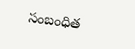సంబంధిత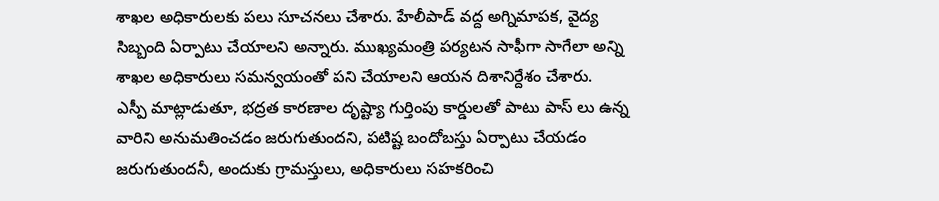శాఖల అధికారులకు పలు సూచనలు చేశారు. హేలీపాడ్ వద్ద అగ్నిమాపక, వైద్య సిబ్బంది ఏర్పాటు చేయాలని అన్నారు. ముఖ్యమంత్రి పర్యటన సాఫీగా సాగేలా అన్ని శాఖల అధికారులు సమన్వయంతో పని చేయాలని ఆయన దిశానిర్దేశం చేశారు.
ఎస్పీ మాట్లాడుతూ, భద్రత కారణాల దృష్ట్యా గుర్తింపు కార్డులతో పాటు పాస్ లు ఉన్న వారిని అనుమతించడం జరుగుతుందని, పటిష్ట బందోబస్తు ఏర్పాటు చేయడం జరుగుతుందనీ, అందుకు గ్రామస్తులు, అధికారులు సహకరించి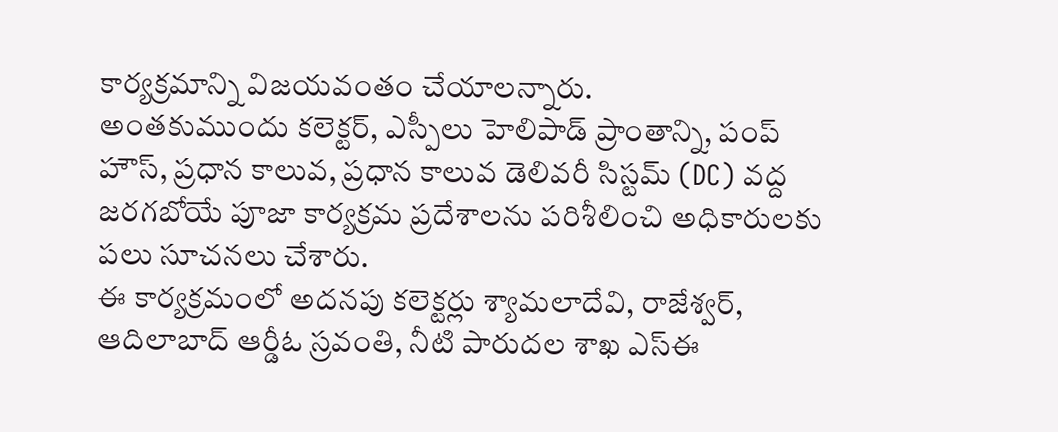కార్యక్రమాన్ని విజయవంతం చేయాలన్నారు.
అంతకుముందు కలెక్టర్, ఎస్పీలు హెలిపాడ్ ప్రాంతాన్ని, పంప్ హౌస్, ప్రధాన కాలువ, ప్రధాన కాలువ డెలివరీ సిస్టమ్ (DC) వద్ద జరగబోయే పూజా కార్యక్రమ ప్రదేశాలను పరిశీలించి అధికారులకు పలు సూచనలు చేశారు.
ఈ కార్యక్రమంలో అదనపు కలెక్టర్లు శ్యామలాదేవి, రాజేశ్వర్, ఆదిలాబాద్ ఆర్డీఓ స్రవంతి, నీటి పారుదల శాఖ ఎస్ఈ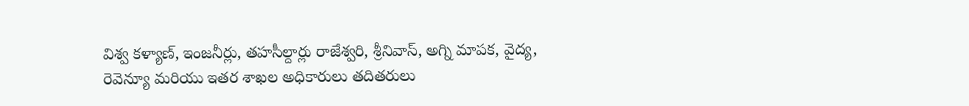విశ్వ కళ్యాణ్, ఇంజనీర్లు, తహసీల్దార్లు రాజేశ్వరి, శ్రీనివాస్, అగ్ని మాపక, వైద్య, రెవెన్యూ మరియు ఇతర శాఖల అధికారులు తదితరులు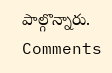పాల్గొన్నారు.
Comments